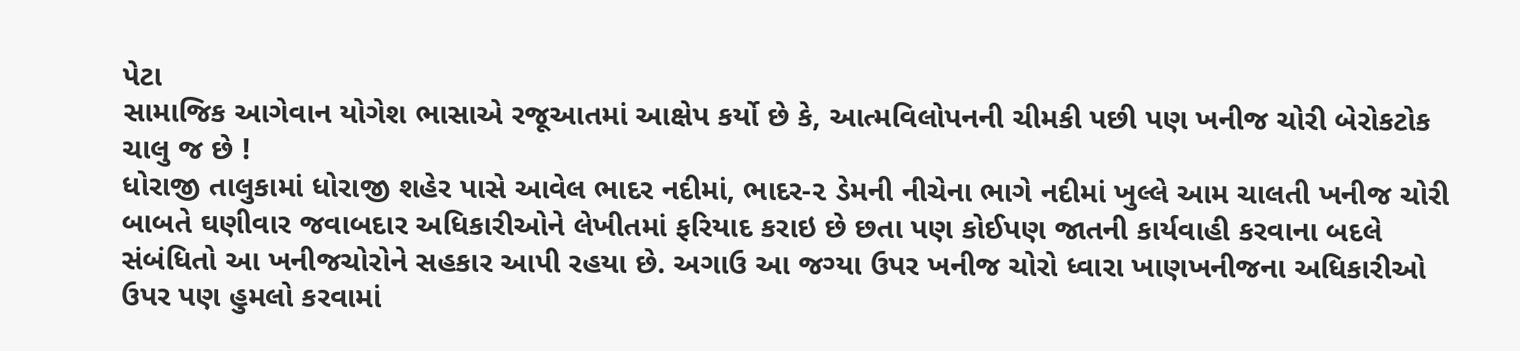પેટા
સામાજિક આગેવાન યોગેશ ભાસાએ રજૂઆતમાં આક્ષેપ કર્યો છે કે, આત્મવિલોપનની ચીમકી પછી પણ ખનીજ ચોરી બેરોકટોક ચાલુ જ છે !
ધોરાજી તાલુકામાં ધોરાજી શહેર પાસે આવેલ ભાદર નદીમાં, ભાદર-૨ ડેમની નીચેના ભાગે નદીમાં ખુલ્લે આમ ચાલતી ખનીજ ચોરી બાબતે ઘણીવાર જવાબદાર અધિકારીઓને લેખીતમાં ફરિયાદ કરાઇ છે છતા પણ કોઈપણ જાતની કાર્યવાહી કરવાના બદલે સંબંધિતો આ ખનીજચોરોને સહકાર આપી રહયા છે. અગાઉ આ જગ્યા ઉપર ખનીજ ચોરો ધ્વારા ખાણખનીજના અધિકારીઓ ઉપર પણ હુમલો કરવામાં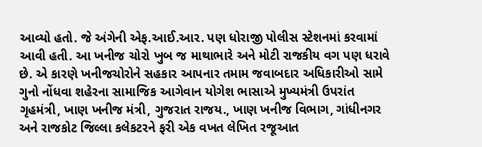આવ્યો હતો. જે અંગેની એફ.આઈ.આર. પણ ધોરાજી પોલીસ સ્ટેશનમાં કરવામાં આવી હતી. આ ખનીજ ચોરો ખુબ જ માથાભારે અને મોટી રાજકીય વગ પણ ધરાવે છે. એ કારણે ખનીજચોરોને સહકાર આપનાર તમામ જવાબદાર અધિકારીઓ સામે ગુનો નોંધવા શહેરના સામાજિક આગેવાન યોગેશ ભાસાએ મુખ્યમંત્રી ઉપરાંત ગૃહમંત્રી, ખાણ ખનીજ મંત્રી, ગુજરાત રાજય., ખાણ ખનીજ વિભાગ, ગાંધીનગર અને રાજકોટ જિલ્લા કલેકટરને ફરી એક વખત લેખિત રજૂઆત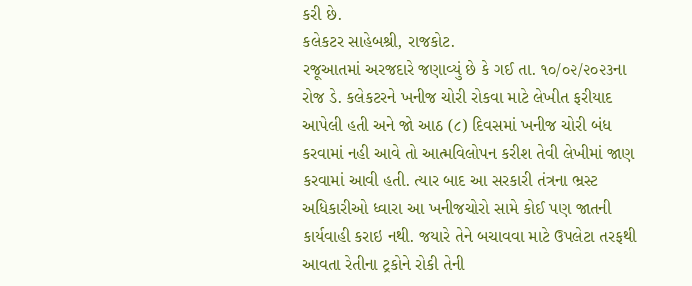કરી છે.
કલેકટર સાહેબશ્રી, રાજકોટ.
રજૂઆતમાં અરજદારે જણાવ્યું છે કે ગઈ તા. ૧૦/૦૨/૨૦૨૩ના રોજ ડે. કલેકટરને ખનીજ ચોરી રોકવા માટે લેખીત ફરીયાદ આપેલી હતી અને જો આઠ (૮) દિવસમાં ખનીજ ચોરી બંધ કરવામાં નહી આવે તો આત્મવિલોપન કરીશ તેવી લેખીમાં જાણ કરવામાં આવી હતી. ત્યાર બાદ આ સરકારી તંત્રના ભ્રસ્ટ અધિકારીઓ ધ્વારા આ ખનીજચોરો સામે કોઈ પણ જાતની કાર્યવાહી કરાઇ નથી. જયારે તેને બચાવવા માટે ઉપલેટા તરફથી આવતા રેતીના ટ્રકોને રોકી તેની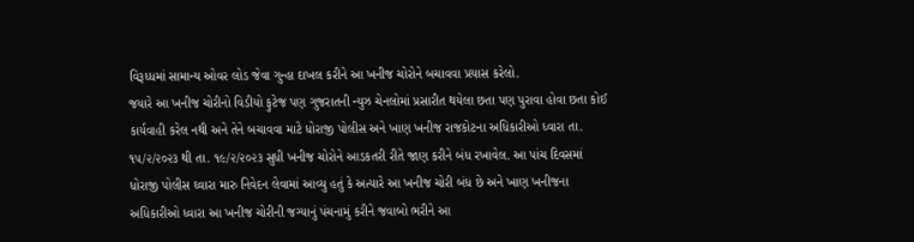વિરૂધ્ધમાં સામાન્ય ઓવર લોડ જેવા ગુન્હા દાખલ કરીને આ ખનીજ ચોરોને બચાવવા પ્રયાસ કરેલો.
જયારે આ ખનીજ ચોરીનો વિડીયો ફુટેજ પણ ગુજરાતની ન્યુઝ ચેનલોમાં પ્રસારીત થયેલા છતા પણ પુરાવા હોવા છતા કોઈ કાર્યવાહી કરેલ નથી અને તેને બચાવવા માટે ધોરાજી પોલીસ અને ખાણ ખનીજ રાજકોટના અધિકારીઓ ધ્વારા તા. ૧૫/૨/૨૦૨૩ થી તા. ૧૯/૨/૨૦૨૩ સુધી ખનીજ ચોરોને આડકતરી રીતે જાણ કરીને બંધ રખાવેલ. આ પાંચ દિવસમાં ધોરાજી પોલીસ ઘ્વારા મારુ નિવેદન લેવામાં આવ્યુ હતું કે અત્યારે આ ખનીજ ચોરી બંધ છે અને ખાણ ખનીજના અધિકારીઓ ધ્વારા આ ખનીજ ચોરીની જગ્યાનું પંચનામું કરીને જવાબો ભરીને આ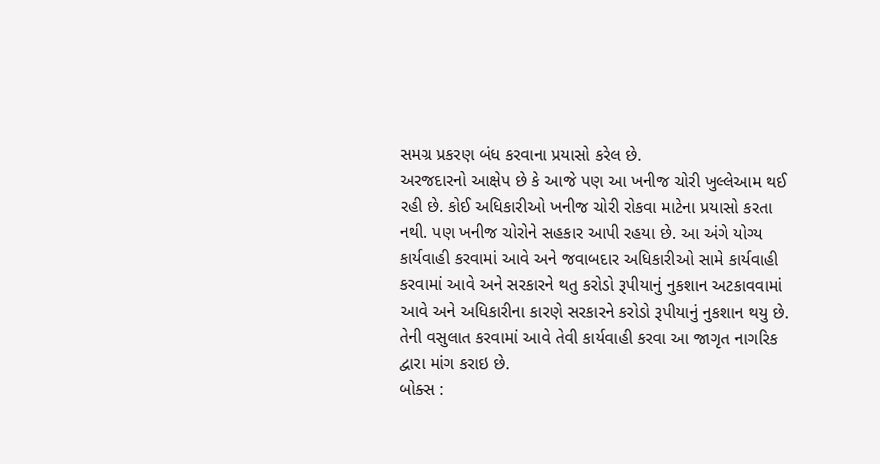સમગ્ર પ્રકરણ બંધ કરવાના પ્રયાસો કરેલ છે.
અરજદારનો આક્ષેપ છે કે આજે પણ આ ખનીજ ચોરી ખુલ્લેઆમ થઈ રહી છે. કોઈ અધિકારીઓ ખનીજ ચોરી રોકવા માટેના પ્રયાસો કરતા નથી. પણ ખનીજ ચોરોને સહકાર આપી રહયા છે. આ અંગે યોગ્ય કાર્યવાહી કરવામાં આવે અને જવાબદાર અધિકારીઓ સામે કાર્યવાહી કરવામાં આવે અને સરકારને થતુ કરોડો રૂપીયાનું નુકશાન અટકાવવામાં આવે અને અધિકારીના કારણે સરકારને કરોડો રૂપીયાનું નુકશાન થયુ છે. તેની વસુલાત કરવામાં આવે તેવી કાર્યવાહી કરવા આ જાગૃત નાગરિક દ્વારા માંગ કરાઇ છે.
બોક્સ :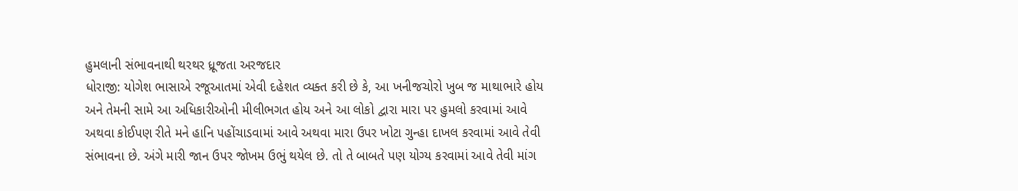હુમલાની સંભાવનાથી થરથર ધ્રૂજતા અરજદાર
ધોરાજી: યોગેશ ભાસાએ રજૂઆતમાં એવી દહેશત વ્યક્ત કરી છે કે, આ ખનીજચોરો ખુબ જ માથાભારે હોય અને તેમની સામે આ અધિકારીઓની મીલીભગત હોય અને આ લોકો દ્વારા મારા પર હુમલો કરવામાં આવે અથવા કોઈપણ રીતે મને હાનિ પહોંચાડવામાં આવે અથવા મારા ઉપર ખોટા ગુન્હા દાખલ કરવામાં આવે તેવી સંભાવના છે. અંગે મારી જાન ઉપર જોખમ ઉભું થયેલ છે. તો તે બાબતે પણ યોગ્ય કરવામાં આવે તેવી માંગ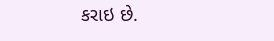કરાઇ છે.